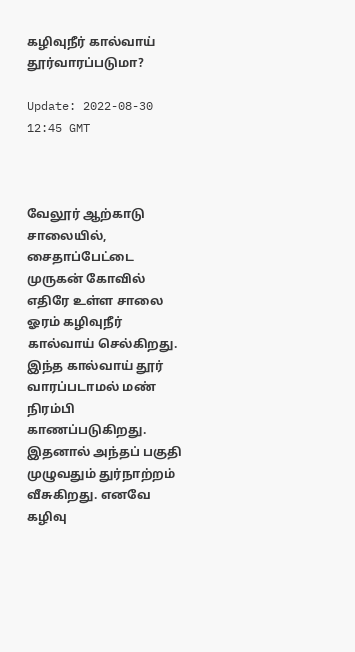கழிவுநீர் கால்வாய் தூர்வாரப்படுமா?

Update: 2022-08-30 12:45 GMT



வேலூர் ஆற்காடு சாலையில், சைதாப்பேட்டை முருகன் கோவில் எதிரே உள்ள சாலை ஓரம் கழிவுநீர் கால்வாய் செல்கிறது. இந்த கால்வாய் தூர் வாரப்படாமல் மண் நிரம்பி காணப்படுகிறது. இதனால் அந்தப் பகுதி முழுவதும் துர்நாற்றம் வீசுகிறது. எனவே கழிவு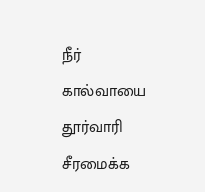நீர் கால்வாயை தூர்வாரி சீரமைக்க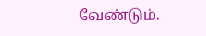வேண்டும்.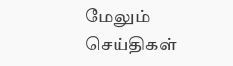மேலும் செய்திகள்